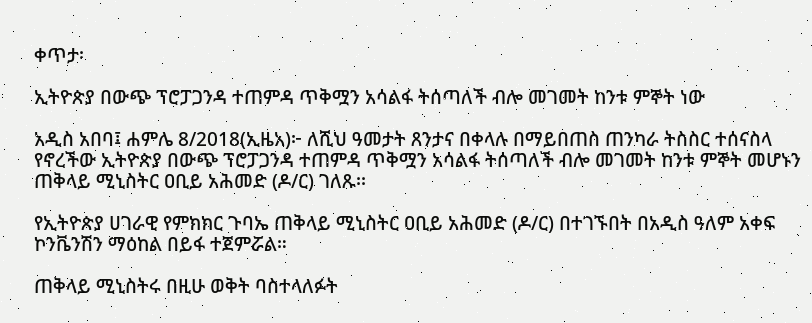ቀጥታ፡

ኢትዮጵያ በውጭ ፕሮፓጋንዳ ተጠምዳ ጥቅሟን አሳልፋ ትሰጣለች ብሎ መገመት ከንቱ ምኞት ነው

አዲስ አበባ፤ ሐምሌ 8/2018(ኢዜአ)፦ ለሺህ ዓመታት ጸንታና በቀላሉ በማይበጠስ ጠንካራ ትስስር ተሰናስላ የኖረችው ኢትዮጵያ በውጭ ፕሮፓጋንዳ ተጠምዳ ጥቅሟን አሳልፋ ትሰጣለች ብሎ መገመት ከንቱ ምኞት መሆኑን ጠቅላይ ሚኒስትር ዐቢይ አሕመድ (ዶ/ር) ገለጹ፡፡

የኢትዮጵያ ሀገራዊ የምክክር ጉባኤ ጠቅላይ ሚኒስትር ዐቢይ አሕመድ (ዶ/ር) በተገኙበት በአዲስ ዓለም አቀፍ ኮንቬንሽን ማዕከል በይፋ ተጀምሯል።

ጠቅላይ ሚኒስትሩ በዚሁ ወቅት ባስተላለፉት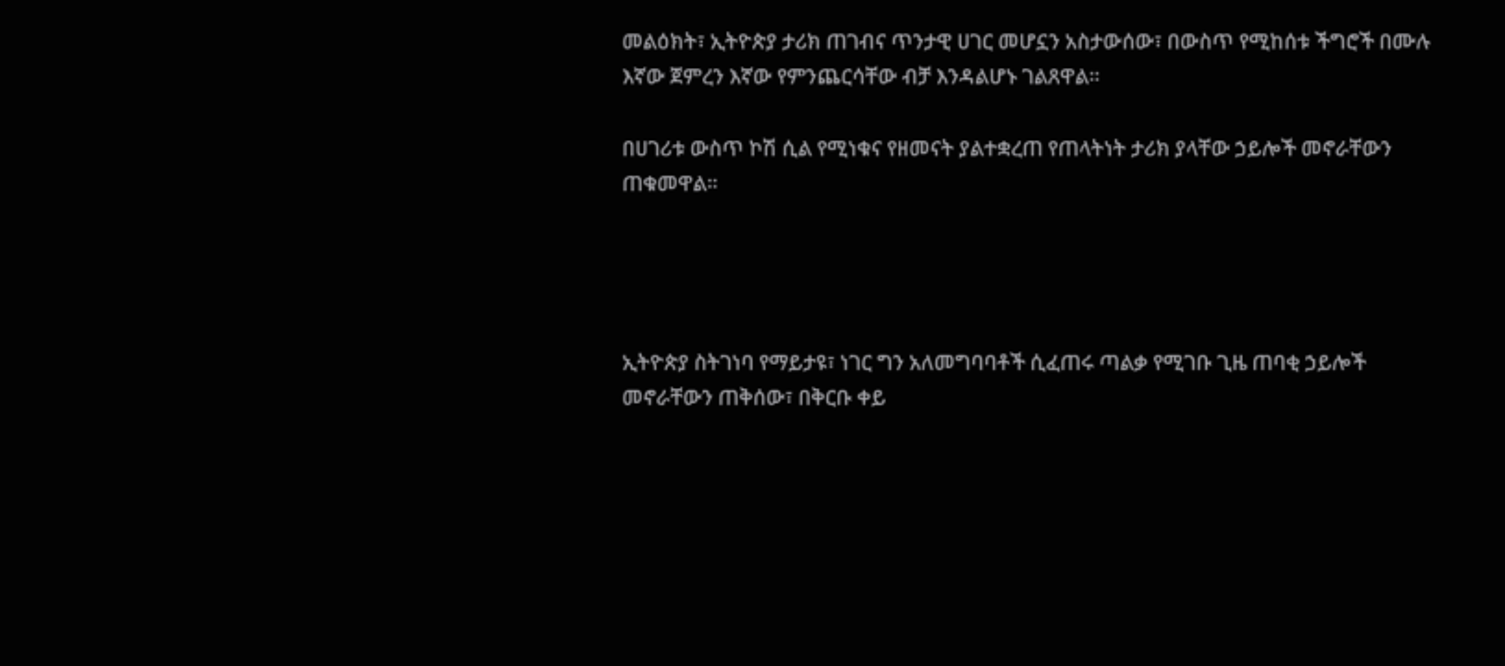መልዕክት፣ ኢትዮጵያ ታሪክ ጠገብና ጥንታዊ ሀገር መሆኗን አስታውሰው፣ በውስጥ የሚከሰቱ ችግሮች በሙሉ እኛው ጀምረን እኛው የምንጨርሳቸው ብቻ እንዳልሆኑ ገልጸዋል።

በሀገሪቱ ውስጥ ኮሽ ሲል የሚነቁና የዘመናት ያልተቋረጠ የጠላትነት ታሪክ ያላቸው ኃይሎች መኖራቸውን ጠቁመዋል።




ኢትዮጵያ ስትገነባ የማይታዩ፣ ነገር ግን አለመግባባቶች ሲፈጠሩ ጣልቃ የሚገቡ ጊዜ ጠባቂ ኃይሎች መኖራቸውን ጠቅሰው፣ በቅርቡ ቀይ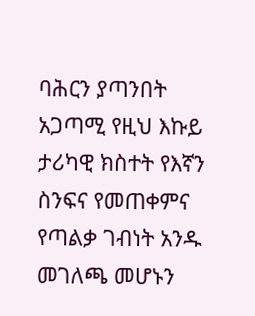ባሕርን ያጣንበት አጋጣሚ የዚህ እኩይ ታሪካዊ ክስተት የእኛን ስንፍና የመጠቀምና የጣልቃ ገብነት አንዱ መገለጫ መሆኑን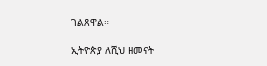ገልጸዋል።

ኢትዮጵያ ለሺህ ዘመናት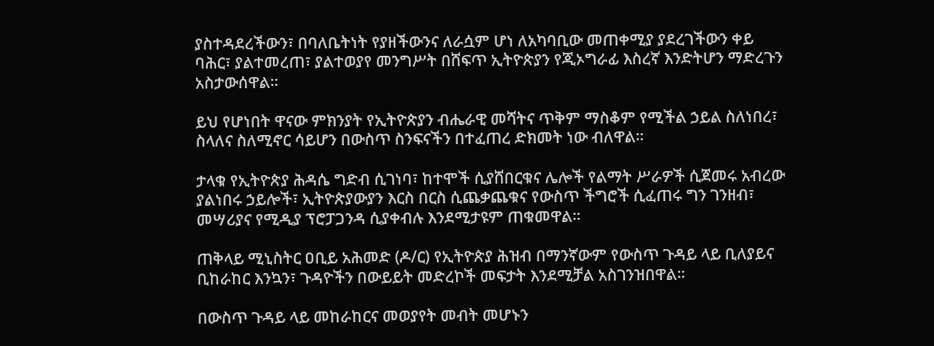ያስተዳደረችውን፣ በባለቤትነት የያዘችውንና ለራሷም ሆነ ለአካባቢው መጠቀሚያ ያደረገችውን ቀይ ባሕር፣ ያልተመረጠ፣ ያልተወያየ መንግሥት በሸፍጥ ኢትዮጵያን የጂኦግራፊ እስረኛ እንድትሆን ማድረጉን አስታውሰዋል።

ይህ የሆነበት ዋናው ምክንያት የኢትዮጵያን ብሔራዊ መሻትና ጥቅም ማስቆም የሚችል ኃይል ስለነበረ፣ ስላለና ስለሚኖር ሳይሆን በውስጥ ስንፍናችን በተፈጠረ ድክመት ነው ብለዋል።

ታላቁ የኢትዮጵያ ሕዳሴ ግድብ ሲገነባ፣ ከተሞች ሲያሸበርቁና ሌሎች የልማት ሥራዎች ሲጀመሩ አብረው ያልነበሩ ኃይሎች፣ ኢትዮጵያውያን እርስ በርስ ሲጨቃጨቁና የውስጥ ችግሮች ሲፈጠሩ ግን ገንዘብ፣ መሣሪያና የሚዲያ ፕሮፓጋንዳ ሲያቀብሉ እንደሚታዩም ጠቁመዋል።

ጠቅላይ ሚኒስትር ዐቢይ አሕመድ (ዶ/ር) የኢትዮጵያ ሕዝብ በማንኛውም የውስጥ ጉዳይ ላይ ቢለያይና ቢከራከር እንኳን፣ ጉዳዮችን በውይይት መድረኮች መፍታት እንደሚቻል አስገንዝበዋል።

በውስጥ ጉዳይ ላይ መከራከርና መወያየት መብት መሆኑን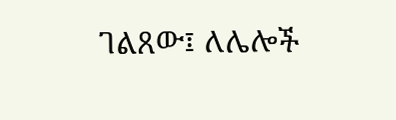ገልጸው፤ ለሌሎች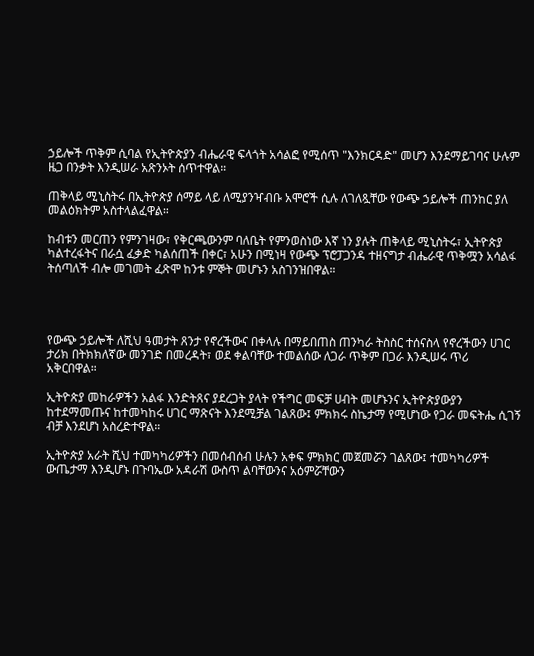ኃይሎች ጥቅም ሲባል የኢትዮጵያን ብሔራዊ ፍላጎት አሳልፎ የሚሰጥ "እንክርዳድ" መሆን እንደማይገባና ሁሉም ዜጋ በንቃት እንዲሠራ አጽንኦት ሰጥተዋል።

ጠቅላይ ሚኒስትሩ በኢትዮጵያ ሰማይ ላይ ለሚያንዣብቡ አሞሮች ሲሉ ለገለጿቸው የውጭ ኃይሎች ጠንከር ያለ መልዕክትም አስተላልፈዋል።

ከብቱን መርጠን የምንገዛው፣ የቅርጫውንም ባለቤት የምንወስነው እኛ ነን ያሉት ጠቅላይ ሚኒስትሩ፣ ኢትዮጵያ ካልተረፋትና በራሷ ፈቃድ ካልሰጠች በቀር፣ አሁን በሚነዛ የውጭ ፕሮፓጋንዳ ተዘናግታ ብሔራዊ ጥቅሟን አሳልፋ ትሰጣለች ብሎ መገመት ፈጽሞ ከንቱ ምኞት መሆኑን አስገንዝበዋል።




የውጭ ኃይሎች ለሺህ ዓመታት ጸንታ የኖረችውና በቀላሉ በማይበጠስ ጠንካራ ትስስር ተሰናስላ የኖረችውን ሀገር ታሪክ በትክክለኛው መንገድ በመረዳት፣ ወደ ቀልባቸው ተመልሰው ለጋራ ጥቅም በጋራ እንዲሠሩ ጥሪ አቅርበዋል።

ኢትዮጵያ መከራዎችን አልፋ እንድትጸና ያደረጋት ያላት የችግር መፍቻ ሀብት መሆኑንና ኢትዮጵያውያን ከተደማመጡና ከተመካከሩ ሀገር ማጽናት እንደሚቻል ገልጸው፤ ምክክሩ ስኬታማ የሚሆነው የጋራ መፍትሔ ሲገኝ ብቻ እንደሆነ አስረድተዋል።

ኢትዮጵያ አራት ሺህ ተመካካሪዎችን በመሰብሰብ ሁሉን አቀፍ ምክክር መጀመሯን ገልጸው፤ ተመካካሪዎች ውጤታማ እንዲሆኑ በጉባኤው አዳራሽ ውስጥ ልባቸውንና አዕምሯቸውን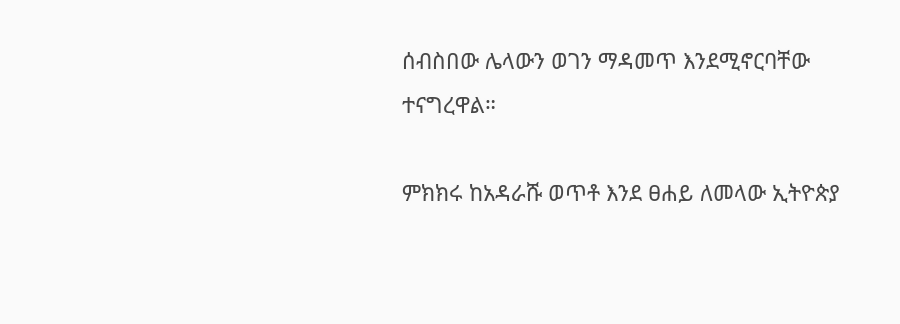ሰብስበው ሌላውን ወገን ማዳመጥ እንደሚኖርባቸው ተናግረዋል።

ምክክሩ ከአዳራሹ ወጥቶ እንደ ፀሐይ ለመላው ኢትዮጵያ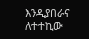እንዲያበራና ለተተኪው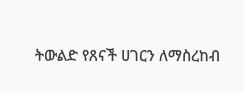ትውልድ የጸናች ሀገርን ለማስረከብ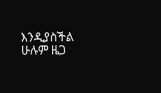እንዲያስችል ሁሉም ዜጋ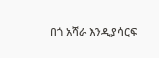በጎ አሻራ እንዲያሳርፍ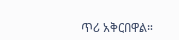ጥሪ አቅርበዋል።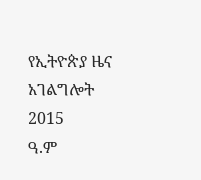የኢትዮጵያ ዜና አገልግሎት
2015
ዓ.ም